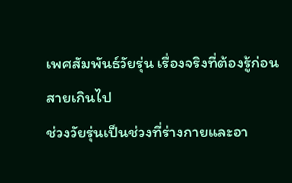เพศสัมพันธ์วัยรุ่น เรื่องจริงที่ต้องรู้ก่อนสายเกินไป
ช่วงวัยรุ่นเป็นช่วงที่ร่างกายและอา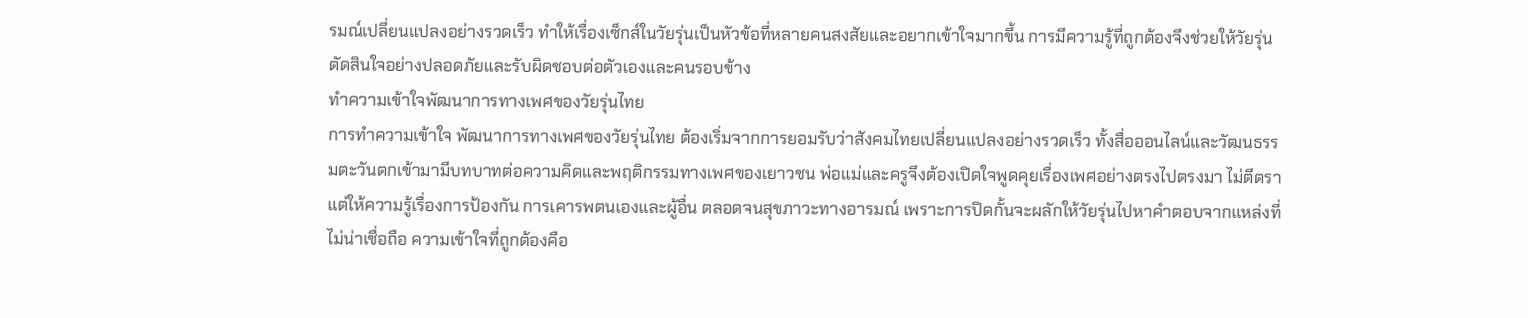รมณ์เปลี่ยนแปลงอย่างรวดเร็ว ทำให้เรื่องเซ็กส์ในวัยรุ่นเป็นหัวข้อที่หลายคนสงสัยและอยากเข้าใจมากขึ้น การมีความรู้ที่ถูกต้องจึงช่วยให้วัยรุ่นตัดสินใจอย่างปลอดภัยและรับผิดชอบต่อตัวเองและคนรอบข้าง
ทำความเข้าใจพัฒนาการทางเพศของวัยรุ่นไทย
การทำความเข้าใจ พัฒนาการทางเพศของวัยรุ่นไทย ต้องเริ่มจากการยอมรับว่าสังคมไทยเปลี่ยนแปลงอย่างรวดเร็ว ทั้งสื่อออนไลน์และวัฒนธรรมตะวันตกเข้ามามีบทบาทต่อความคิดและพฤติกรรมทางเพศของเยาวชน พ่อแม่และครูจึงต้องเปิดใจพูดคุยเรื่องเพศอย่างตรงไปตรงมา ไม่ตีตรา แต่ให้ความรู้เรื่องการป้องกัน การเคารพตนเองและผู้อื่น ตลอดจนสุขภาวะทางอารมณ์ เพราะการปิดกั้นจะผลักให้วัยรุ่นไปหาคำตอบจากแหล่งที่ไม่น่าเชื่อถือ ความเข้าใจที่ถูกต้องคือ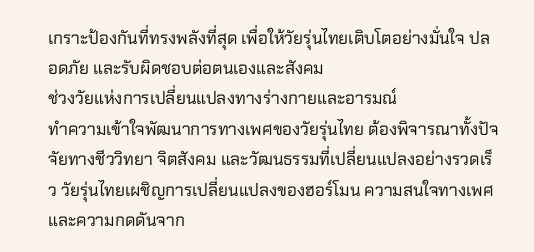เกราะป้องกันที่ทรงพลังที่สุด เพื่อให้วัยรุ่นไทยเติบโตอย่างมั่นใจ ปลอดภัย และรับผิดชอบต่อตนเองและสังคม
ช่วงวัยแห่งการเปลี่ยนแปลงทางร่างกายและอารมณ์
ทำความเข้าใจพัฒนาการทางเพศของวัยรุ่นไทย ต้องพิจารณาทั้งปัจจัยทางชีววิทยา จิตสังคม และวัฒนธรรมที่เปลี่ยนแปลงอย่างรวดเร็ว วัยรุ่นไทยเผชิญการเปลี่ยนแปลงของฮอร์โมน ความสนใจทางเพศ และความกดดันจาก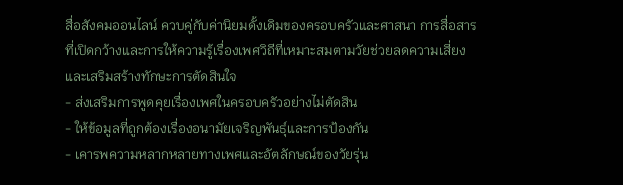สื่อสังคมออนไลน์ ควบคู่กับค่านิยมดั้งเดิมของครอบครัวและศาสนา การสื่อสารที่เปิดกว้างและการให้ความรู้เรื่องเพศวิถีที่เหมาะสมตามวัยช่วยลดความเสี่ยงและเสริมสร้างทักษะการตัดสินใจ
- ส่งเสริมการพูดคุยเรื่องเพศในครอบครัวอย่างไม่ตัดสิน
- ให้ข้อมูลที่ถูกต้องเรื่องอนามัยเจริญพันธุ์และการป้องกัน
- เคารพความหลากหลายทางเพศและอัตลักษณ์ของวัยรุ่น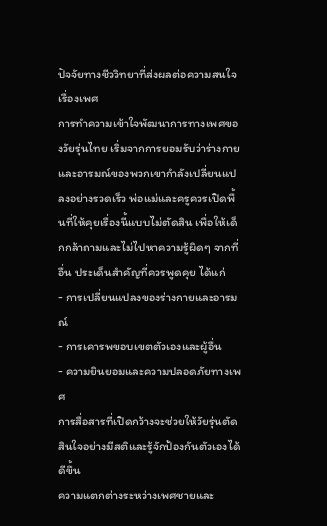ปัจจัยทางชีววิทยาที่ส่งผลต่อความสนใจเรื่องเพศ
การทำความเข้าใจพัฒนาการทางเพศของวัยรุ่นไทย เริ่มจากการยอมรับว่าร่างกายและอารมณ์ของพวกเขากำลังเปลี่ยนแปลงอย่างรวดเร็ว พ่อแม่และครูควรเปิดพื้นที่ให้คุยเรื่องนี้แบบไม่ตัดสิน เพื่อให้เด็กกล้าถามและไม่ไปหาความรู้ผิดๆ จากที่อื่น ประเด็นสำคัญที่ควรพูดคุย ได้แก่
- การเปลี่ยนแปลงของร่างกายและอารมณ์
- การเคารพขอบเขตตัวเองและผู้อื่น
- ความยินยอมและความปลอดภัยทางเพศ
การสื่อสารที่เปิดกว้างจะช่วยให้วัยรุ่นตัดสินใจอย่างมีสติและรู้จักป้องกันตัวเองได้ดีขึ้น
ความแตกต่างระหว่างเพศชายและ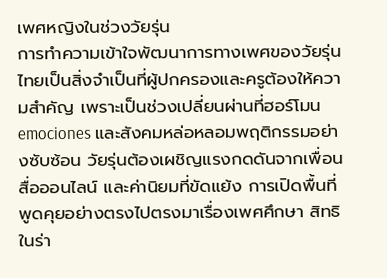เพศหญิงในช่วงวัยรุ่น
การทำความเข้าใจพัฒนาการทางเพศของวัยรุ่นไทยเป็นสิ่งจำเป็นที่ผู้ปกครองและครูต้องให้ความสำคัญ เพราะเป็นช่วงเปลี่ยนผ่านที่ฮอร์โมน emociones และสังคมหล่อหลอมพฤติกรรมอย่างซับซ้อน วัยรุ่นต้องเผชิญแรงกดดันจากเพื่อน สื่อออนไลน์ และค่านิยมที่ขัดแย้ง การเปิดพื้นที่พูดคุยอย่างตรงไปตรงมาเรื่องเพศศึกษา สิทธิในร่า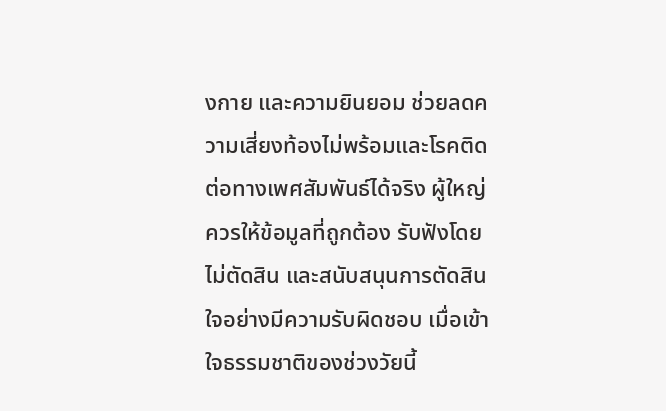งกาย และความยินยอม ช่วยลดความเสี่ยงท้องไม่พร้อมและโรคติดต่อทางเพศสัมพันธ์ได้จริง ผู้ใหญ่ควรให้ข้อมูลที่ถูกต้อง รับฟังโดยไม่ตัดสิน และสนับสนุนการตัดสินใจอย่างมีความรับผิดชอบ เมื่อเข้าใจธรรมชาติของช่วงวัยนี้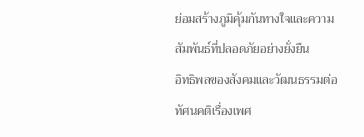ย่อมสร้างภูมิคุ้มกันทางใจและความสัมพันธ์ที่ปลอดภัยอย่างยั่งยืน
อิทธิพลของสังคมและวัฒนธรรมต่อทัศนคติเรื่องเพศ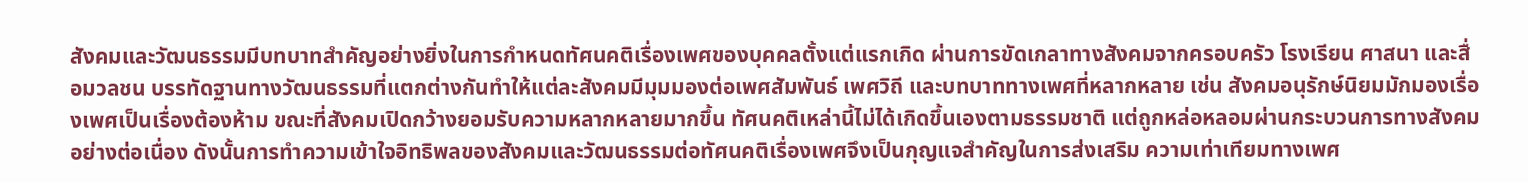สังคมและวัฒนธรรมมีบทบาทสำคัญอย่างยิ่งในการกำหนดทัศนคติเรื่องเพศของบุคคลตั้งแต่แรกเกิด ผ่านการขัดเกลาทางสังคมจากครอบครัว โรงเรียน ศาสนา และสื่อมวลชน บรรทัดฐานทางวัฒนธรรมที่แตกต่างกันทำให้แต่ละสังคมมีมุมมองต่อเพศสัมพันธ์ เพศวิถี และบทบาททางเพศที่หลากหลาย เช่น สังคมอนุรักษ์นิยมมักมองเรื่องเพศเป็นเรื่องต้องห้าม ขณะที่สังคมเปิดกว้างยอมรับความหลากหลายมากขึ้น ทัศนคติเหล่านี้ไม่ได้เกิดขึ้นเองตามธรรมชาติ แต่ถูกหล่อหลอมผ่านกระบวนการทางสังคมอย่างต่อเนื่อง ดังนั้นการทำความเข้าใจอิทธิพลของสังคมและวัฒนธรรมต่อทัศนคติเรื่องเพศจึงเป็นกุญแจสำคัญในการส่งเสริม ความเท่าเทียมทางเพศ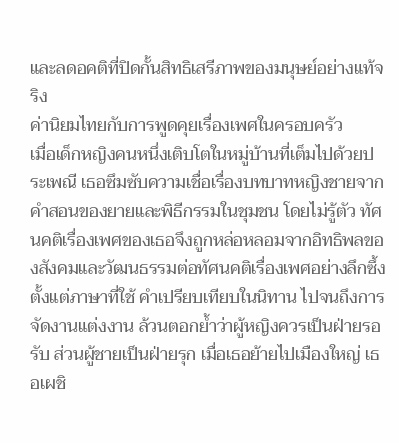และลดอคติที่ปิดกั้นสิทธิเสรีภาพของมนุษย์อย่างแท้จริง
ค่านิยมไทยกับการพูดคุยเรื่องเพศในครอบครัว
เมื่อเด็กหญิงคนหนึ่งเติบโตในหมู่บ้านที่เต็มไปด้วยประเพณี เธอซึมซับความเชื่อเรื่องบทบาทหญิงชายจากคำสอนของยายและพิธีกรรมในชุมชน โดยไม่รู้ตัว ทัศนคติเรื่องเพศของเธอจึงถูกหล่อหลอมจากอิทธิพลของสังคมและวัฒนธรรมต่อทัศนคติเรื่องเพศอย่างลึกซึ้ง ตั้งแต่ภาษาที่ใช้ คำเปรียบเทียบในนิทาน ไปจนถึงการจัดงานแต่งงาน ล้วนตอกย้ำว่าผู้หญิงควรเป็นฝ่ายรอรับ ส่วนผู้ชายเป็นฝ่ายรุก เมื่อเธอย้ายไปเมืองใหญ่ เธอเผชิ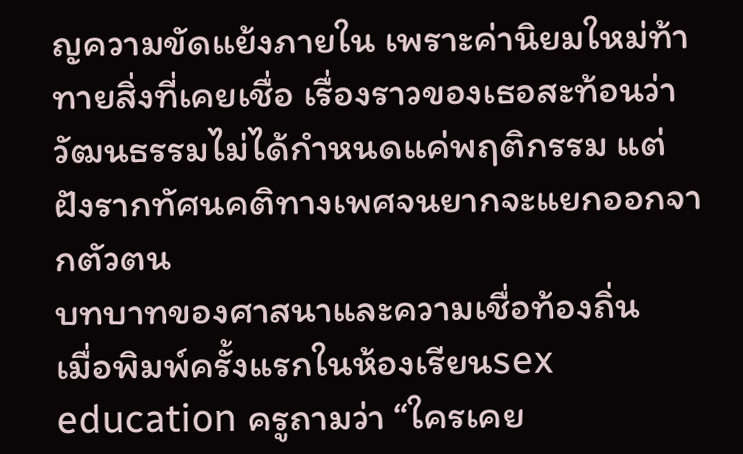ญความขัดแย้งภายใน เพราะค่านิยมใหม่ท้าทายสิ่งที่เคยเชื่อ เรื่องราวของเธอสะท้อนว่าวัฒนธรรมไม่ได้กำหนดแค่พฤติกรรม แต่ฝังรากทัศนคติทางเพศจนยากจะแยกออกจากตัวตน
บทบาทของศาสนาและความเชื่อท้องถิ่น
เมื่อพิมพ์ครั้งแรกในห้องเรียนsex education ครูถามว่า “ใครเคย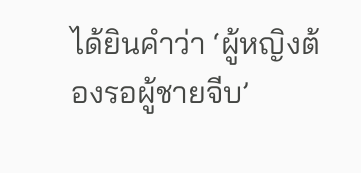ได้ยินคำว่า ‘ผู้หญิงต้องรอผู้ชายจีบ’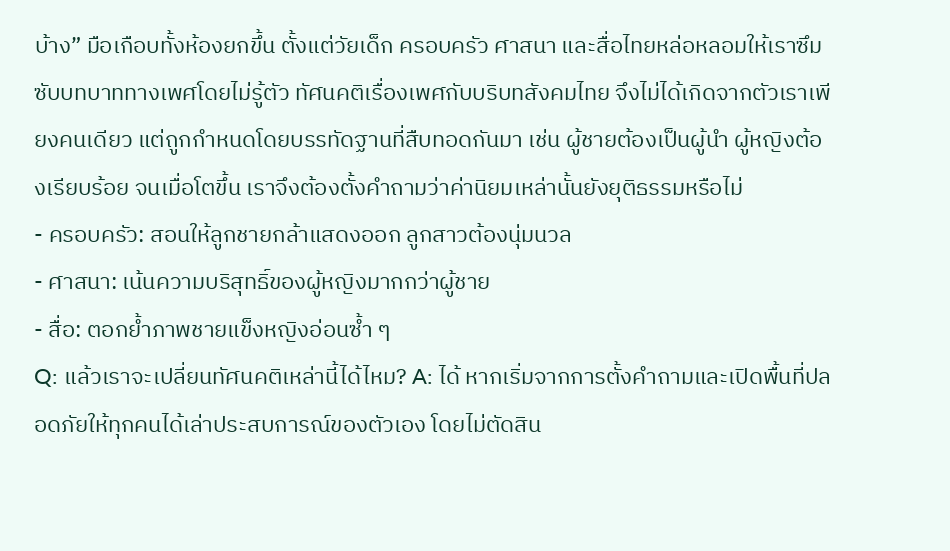บ้าง” มือเกือบทั้งห้องยกขึ้น ตั้งแต่วัยเด็ก ครอบครัว ศาสนา และสื่อไทยหล่อหลอมให้เราซึมซับบทบาททางเพศโดยไม่รู้ตัว ทัศนคติเรื่องเพศกับบริบทสังคมไทย จึงไม่ได้เกิดจากตัวเราเพียงคนเดียว แต่ถูกกำหนดโดยบรรทัดฐานที่สืบทอดกันมา เช่น ผู้ชายต้องเป็นผู้นำ ผู้หญิงต้องเรียบร้อย จนเมื่อโตขึ้น เราจึงต้องตั้งคำถามว่าค่านิยมเหล่านั้นยังยุติธรรมหรือไม่
- ครอบครัว: สอนให้ลูกชายกล้าแสดงออก ลูกสาวต้องนุ่มนวล
- ศาสนา: เน้นความบริสุทธิ์ของผู้หญิงมากกว่าผู้ชาย
- สื่อ: ตอกย้ำภาพชายแข็งหญิงอ่อนซ้ำ ๆ
Q: แล้วเราจะเปลี่ยนทัศนคติเหล่านี้ได้ไหม? A: ได้ หากเริ่มจากการตั้งคำถามและเปิดพื้นที่ปลอดภัยให้ทุกคนได้เล่าประสบการณ์ของตัวเอง โดยไม่ตัดสิน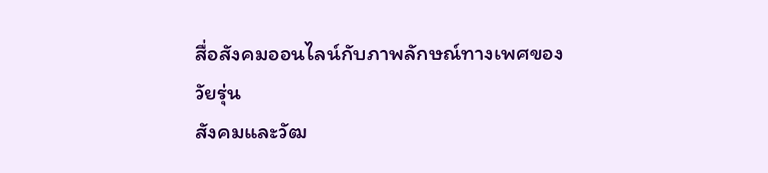สื่อสังคมออนไลน์กับภาพลักษณ์ทางเพศของวัยรุ่น
สังคมและวัฒ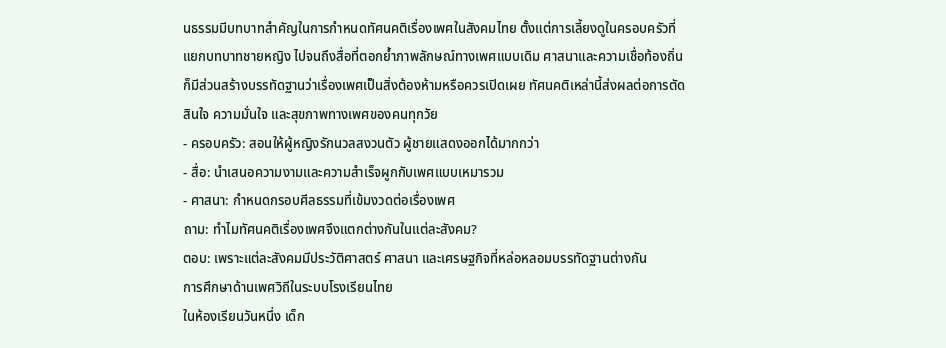นธรรมมีบทบาทสำคัญในการกำหนดทัศนคติเรื่องเพศในสังคมไทย ตั้งแต่การเลี้ยงดูในครอบครัวที่แยกบทบาทชายหญิง ไปจนถึงสื่อที่ตอกย้ำภาพลักษณ์ทางเพศแบบเดิม ศาสนาและความเชื่อท้องถิ่นก็มีส่วนสร้างบรรทัดฐานว่าเรื่องเพศเป็นสิ่งต้องห้ามหรือควรเปิดเผย ทัศนคติเหล่านี้ส่งผลต่อการตัดสินใจ ความมั่นใจ และสุขภาพทางเพศของคนทุกวัย
- ครอบครัว: สอนให้ผู้หญิงรักนวลสงวนตัว ผู้ชายแสดงออกได้มากกว่า
- สื่อ: นำเสนอความงามและความสำเร็จผูกกับเพศแบบเหมารวม
- ศาสนา: กำหนดกรอบศีลธรรมที่เข้มงวดต่อเรื่องเพศ
ถาม: ทำไมทัศนคติเรื่องเพศจึงแตกต่างกันในแต่ละสังคม?
ตอบ: เพราะแต่ละสังคมมีประวัติศาสตร์ ศาสนา และเศรษฐกิจที่หล่อหลอมบรรทัดฐานต่างกัน
การศึกษาด้านเพศวิถีในระบบโรงเรียนไทย
ในห้องเรียนวันหนึ่ง เด็ก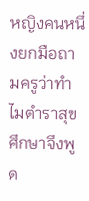หญิงคนหนึ่งยกมือถามครูว่าทำไมตำราสุขศึกษาจึงพูด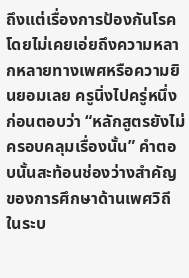ถึงแต่เรื่องการป้องกันโรค โดยไม่เคยเอ่ยถึงความหลากหลายทางเพศหรือความยินยอมเลย ครูนิ่งไปครู่หนึ่งก่อนตอบว่า “หลักสูตรยังไม่ครอบคลุมเรื่องนั้น” คำตอบนั้นสะท้อนช่องว่างสำคัญของการศึกษาด้านเพศวิถีในระบ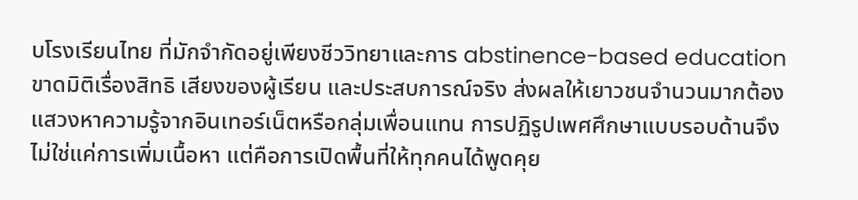บโรงเรียนไทย ที่มักจำกัดอยู่เพียงชีววิทยาและการ abstinence-based education ขาดมิติเรื่องสิทธิ เสียงของผู้เรียน และประสบการณ์จริง ส่งผลให้เยาวชนจำนวนมากต้องแสวงหาความรู้จากอินเทอร์เน็ตหรือกลุ่มเพื่อนแทน การปฏิรูปเพศศึกษาแบบรอบด้านจึงไม่ใช่แค่การเพิ่มเนื้อหา แต่คือการเปิดพื้นที่ให้ทุกคนได้พูดคุย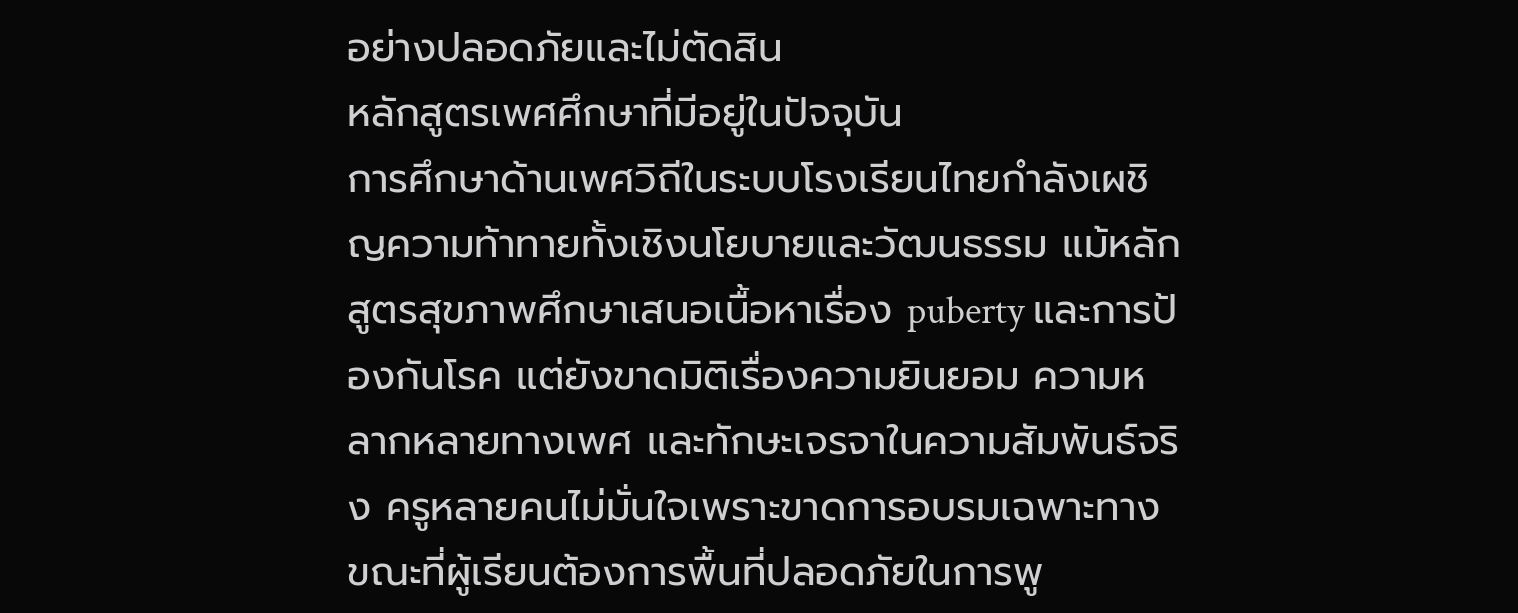อย่างปลอดภัยและไม่ตัดสิน
หลักสูตรเพศศึกษาที่มีอยู่ในปัจจุบัน
การศึกษาด้านเพศวิถีในระบบโรงเรียนไทยกำลังเผชิญความท้าทายทั้งเชิงนโยบายและวัฒนธรรม แม้หลักสูตรสุขภาพศึกษาเสนอเนื้อหาเรื่อง puberty และการป้องกันโรค แต่ยังขาดมิติเรื่องความยินยอม ความหลากหลายทางเพศ และทักษะเจรจาในความสัมพันธ์จริง ครูหลายคนไม่มั่นใจเพราะขาดการอบรมเฉพาะทาง ขณะที่ผู้เรียนต้องการพื้นที่ปลอดภัยในการพู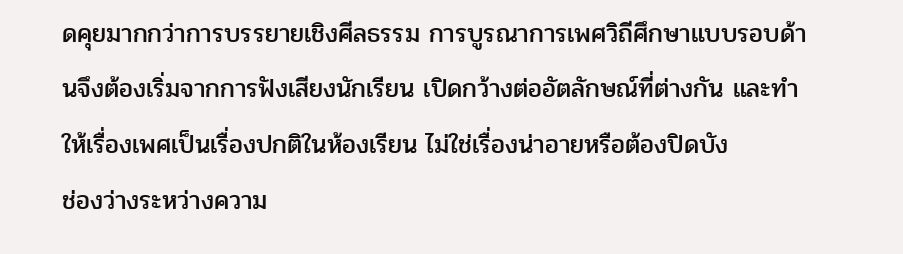ดคุยมากกว่าการบรรยายเชิงศีลธรรม การบูรณาการเพศวิถีศึกษาแบบรอบด้านจึงต้องเริ่มจากการฟังเสียงนักเรียน เปิดกว้างต่ออัตลักษณ์ที่ต่างกัน และทำให้เรื่องเพศเป็นเรื่องปกติในห้องเรียน ไม่ใช่เรื่องน่าอายหรือต้องปิดบัง
ช่องว่างระหว่างความ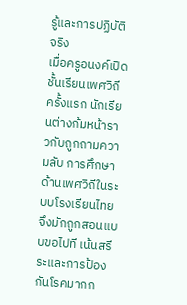รู้และการปฏิบัติจริง
เมื่อครูอนงค์เปิดชั้นเรียนเพศวิถีครั้งแรก นักเรียนต่างก้มหน้าราวกับถูกถามความลับ การศึกษาด้านเพศวิถีในระบบโรงเรียนไทย จึงมักถูกสอนแบบขอไปที เน้นสรีระและการป้องกันโรคมากก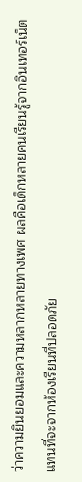ว่าความยินยอมและความหลากหลายทางเพศ ผลคือเด็กหลายคนเรียนรู้จากอินเทอร์เน็ตแทนที่จะจากห้องเรียนที่ปลอดภัย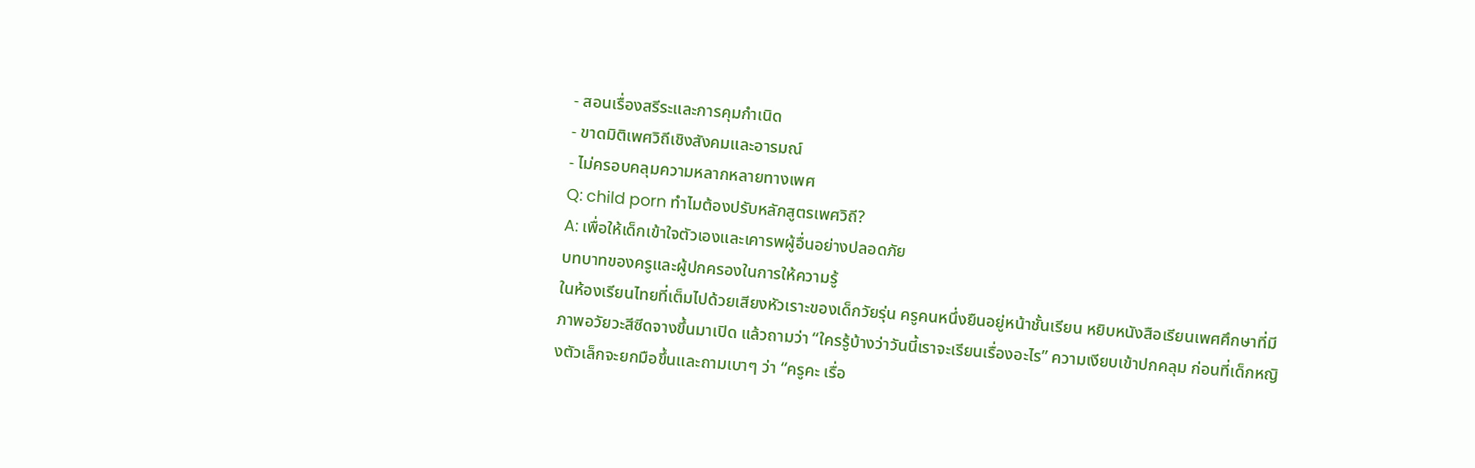- สอนเรื่องสรีระและการคุมกำเนิด
- ขาดมิติเพศวิถีเชิงสังคมและอารมณ์
- ไม่ครอบคลุมความหลากหลายทางเพศ
Q: child porn ทำไมต้องปรับหลักสูตรเพศวิถี?
A: เพื่อให้เด็กเข้าใจตัวเองและเคารพผู้อื่นอย่างปลอดภัย
บทบาทของครูและผู้ปกครองในการให้ความรู้
ในห้องเรียนไทยที่เต็มไปด้วยเสียงหัวเราะของเด็กวัยรุ่น ครูคนหนึ่งยืนอยู่หน้าชั้นเรียน หยิบหนังสือเรียนเพศศึกษาที่มีภาพอวัยวะสีซีดจางขึ้นมาเปิด แล้วถามว่า “ใครรู้บ้างว่าวันนี้เราจะเรียนเรื่องอะไร” ความเงียบเข้าปกคลุม ก่อนที่เด็กหญิงตัวเล็กจะยกมือขึ้นและถามเบาๆ ว่า “ครูคะ เรื่อ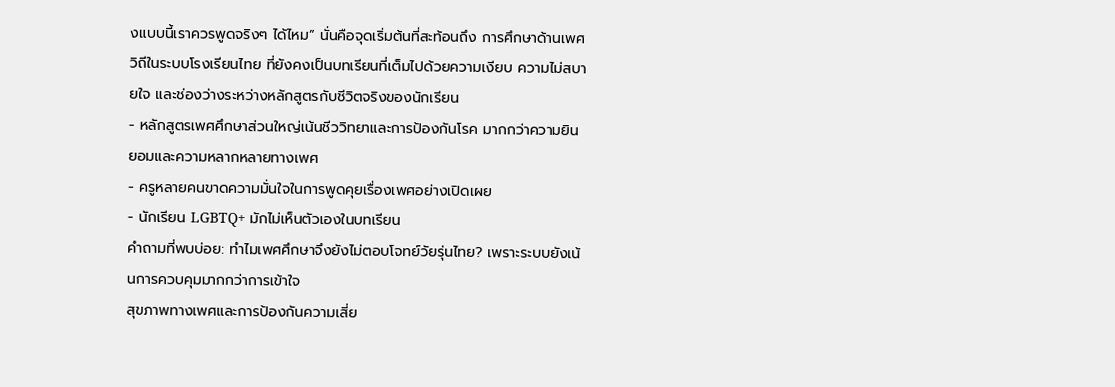งแบบนี้เราควรพูดจริงๆ ได้ไหม” นั่นคือจุดเริ่มต้นที่สะท้อนถึง การศึกษาด้านเพศวิถีในระบบโรงเรียนไทย ที่ยังคงเป็นบทเรียนที่เต็มไปด้วยความเงียบ ความไม่สบายใจ และช่องว่างระหว่างหลักสูตรกับชีวิตจริงของนักเรียน
- หลักสูตรเพศศึกษาส่วนใหญ่เน้นชีววิทยาและการป้องกันโรค มากกว่าความยินยอมและความหลากหลายทางเพศ
- ครูหลายคนขาดความมั่นใจในการพูดคุยเรื่องเพศอย่างเปิดเผย
- นักเรียน LGBTQ+ มักไม่เห็นตัวเองในบทเรียน
คำถามที่พบบ่อย: ทำไมเพศศึกษาจึงยังไม่ตอบโจทย์วัยรุ่นไทย? เพราะระบบยังเน้นการควบคุมมากกว่าการเข้าใจ
สุขภาพทางเพศและการป้องกันความเสี่ย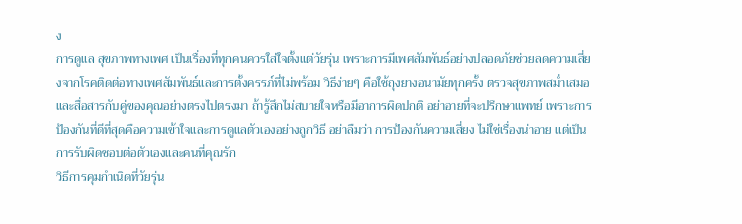ง
การดูแล สุขภาพทางเพศ เป็นเรื่องที่ทุกคนควรใส่ใจตั้งแต่วัยรุ่น เพราะการมีเพศสัมพันธ์อย่างปลอดภัยช่วยลดความเสี่ยงจากโรคติดต่อทางเพศสัมพันธ์และการตั้งครรภ์ที่ไม่พร้อม วิธีง่ายๆ คือใช้ถุงยางอนามัยทุกครั้ง ตรวจสุขภาพสม่ำเสมอ และสื่อสารกับคู่ของคุณอย่างตรงไปตรงมา ถ้ารู้สึกไม่สบายใจหรือมีอาการผิดปกติ อย่าอายที่จะปรึกษาแพทย์ เพราะการป้องกันที่ดีที่สุดคือความเข้าใจและการดูแลตัวเองอย่างถูกวิธี อย่าลืมว่า การป้องกันความเสี่ยง ไม่ใช่เรื่องน่าอาย แต่เป็นการรับผิดชอบต่อตัวเองและคนที่คุณรัก
วิธีการคุมกำเนิดที่วัยรุ่น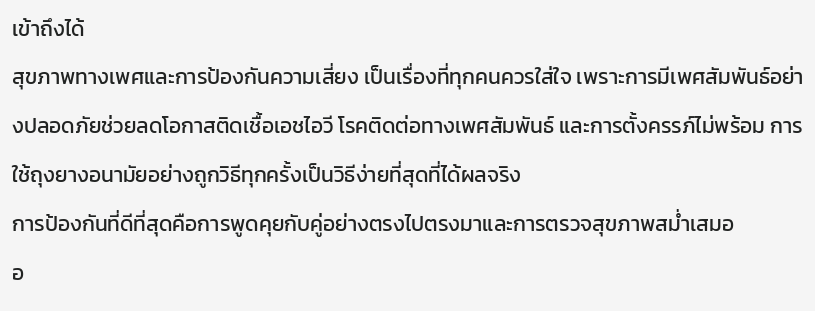เข้าถึงได้
สุขภาพทางเพศและการป้องกันความเสี่ยง เป็นเรื่องที่ทุกคนควรใส่ใจ เพราะการมีเพศสัมพันธ์อย่างปลอดภัยช่วยลดโอกาสติดเชื้อเอชไอวี โรคติดต่อทางเพศสัมพันธ์ และการตั้งครรภ์ไม่พร้อม การใช้ถุงยางอนามัยอย่างถูกวิธีทุกครั้งเป็นวิธีง่ายที่สุดที่ได้ผลจริง
การป้องกันที่ดีที่สุดคือการพูดคุยกับคู่อย่างตรงไปตรงมาและการตรวจสุขภาพสม่ำเสมอ
อ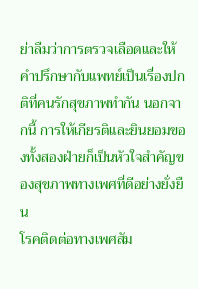ย่าลืมว่าการตรวจเลือดและให้คำปรึกษากับแพทย์เป็นเรื่องปกติที่คนรักสุขภาพทำกัน นอกจากนี้ การให้เกียรติและยินยอมของทั้งสองฝ่ายก็เป็นหัวใจสำคัญของสุขภาพทางเพศที่ดีอย่างยั่งยืน
โรคติดต่อทางเพศสัม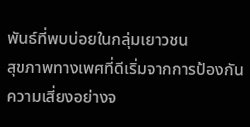พันธ์ที่พบบ่อยในกลุ่มเยาวชน
สุขภาพทางเพศที่ดีเริ่มจากการป้องกันความเสี่ยงอย่างจ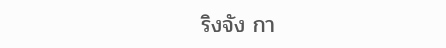ริงจัง กา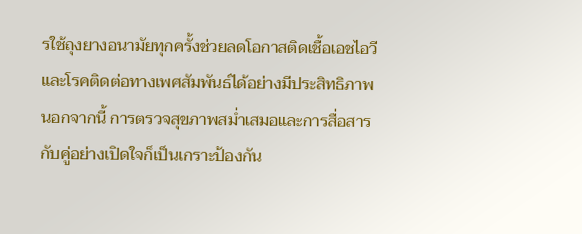รใช้ถุงยางอนามัยทุกครั้งช่วยลดโอกาสติดเชื้อเอชไอวีและโรคติดต่อทางเพศสัมพันธ์ได้อย่างมีประสิทธิภาพ นอกจากนี้ การตรวจสุขภาพสม่ำเสมอและการสื่อสารกับคู่อย่างเปิดใจก็เป็นเกราะป้องกัน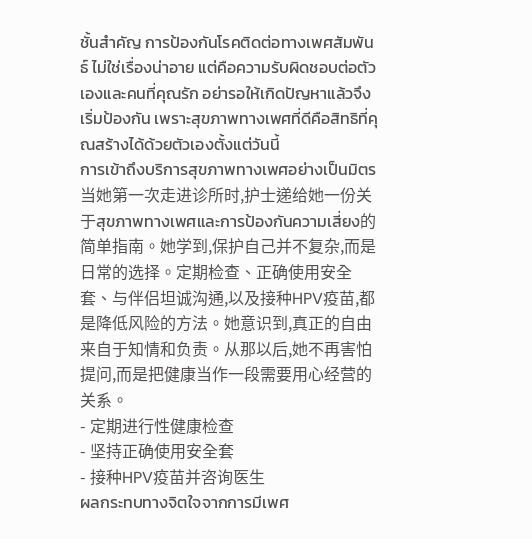ชั้นสำคัญ การป้องกันโรคติดต่อทางเพศสัมพันธ์ ไม่ใช่เรื่องน่าอาย แต่คือความรับผิดชอบต่อตัวเองและคนที่คุณรัก อย่ารอให้เกิดปัญหาแล้วจึงเริ่มป้องกัน เพราะสุขภาพทางเพศที่ดีคือสิทธิที่คุณสร้างได้ด้วยตัวเองตั้งแต่วันนี้
การเข้าถึงบริการสุขภาพทางเพศอย่างเป็นมิตร
当她第一次走进诊所时,护士递给她一份关于สุขภาพทางเพศและการป้องกันความเสี่ยง的简单指南。她学到,保护自己并不复杂,而是日常的选择。定期检查、正确使用安全套、与伴侣坦诚沟通,以及接种HPV疫苗,都是降低风险的方法。她意识到,真正的自由来自于知情和负责。从那以后,她不再害怕提问,而是把健康当作一段需要用心经营的关系。
- 定期进行性健康检查
- 坚持正确使用安全套
- 接种HPV疫苗并咨询医生
ผลกระทบทางจิตใจจากการมีเพศ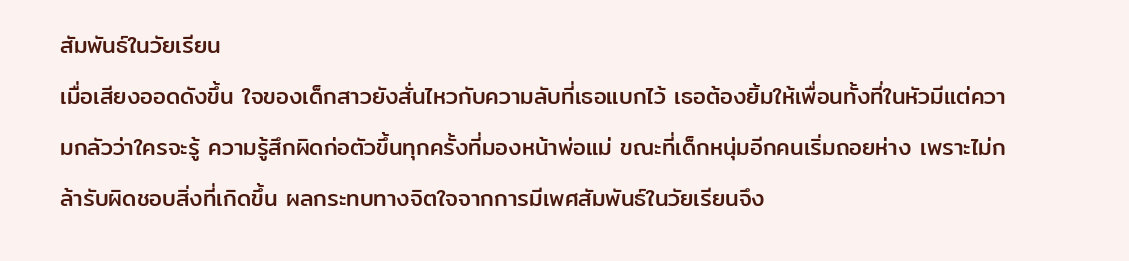สัมพันธ์ในวัยเรียน
เมื่อเสียงออดดังขึ้น ใจของเด็กสาวยังสั่นไหวกับความลับที่เธอแบกไว้ เธอต้องยิ้มให้เพื่อนทั้งที่ในหัวมีแต่ความกลัวว่าใครจะรู้ ความรู้สึกผิดก่อตัวขึ้นทุกครั้งที่มองหน้าพ่อแม่ ขณะที่เด็กหนุ่มอีกคนเริ่มถอยห่าง เพราะไม่กล้ารับผิดชอบสิ่งที่เกิดขึ้น ผลกระทบทางจิตใจจากการมีเพศสัมพันธ์ในวัยเรียนจึง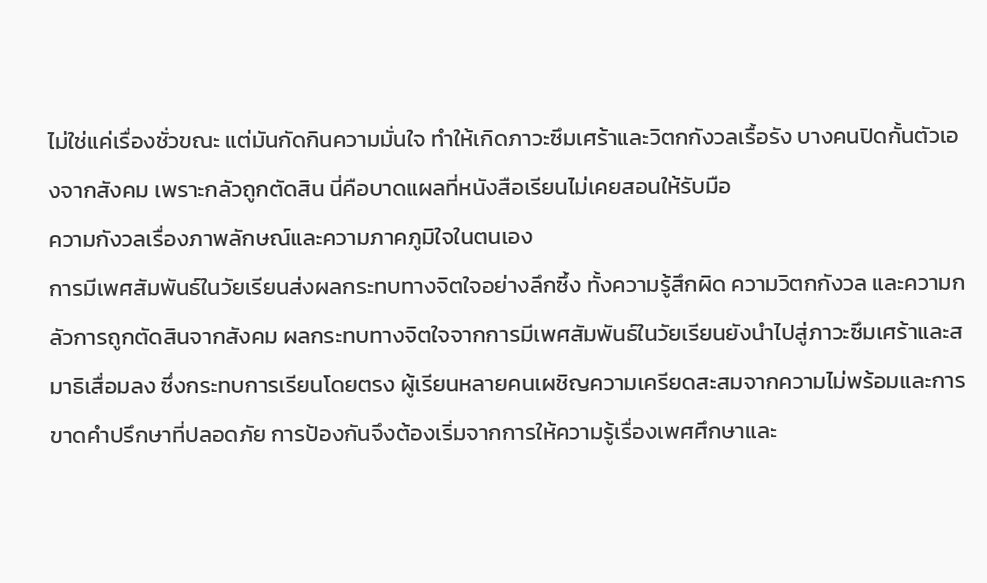ไม่ใช่แค่เรื่องชั่วขณะ แต่มันกัดกินความมั่นใจ ทำให้เกิดภาวะซึมเศร้าและวิตกกังวลเรื้อรัง บางคนปิดกั้นตัวเองจากสังคม เพราะกลัวถูกตัดสิน นี่คือบาดแผลที่หนังสือเรียนไม่เคยสอนให้รับมือ
ความกังวลเรื่องภาพลักษณ์และความภาคภูมิใจในตนเอง
การมีเพศสัมพันธ์ในวัยเรียนส่งผลกระทบทางจิตใจอย่างลึกซึ้ง ทั้งความรู้สึกผิด ความวิตกกังวล และความกลัวการถูกตัดสินจากสังคม ผลกระทบทางจิตใจจากการมีเพศสัมพันธ์ในวัยเรียนยังนำไปสู่ภาวะซึมเศร้าและสมาธิเสื่อมลง ซึ่งกระทบการเรียนโดยตรง ผู้เรียนหลายคนเผชิญความเครียดสะสมจากความไม่พร้อมและการขาดคำปรึกษาที่ปลอดภัย การป้องกันจึงต้องเริ่มจากการให้ความรู้เรื่องเพศศึกษาและ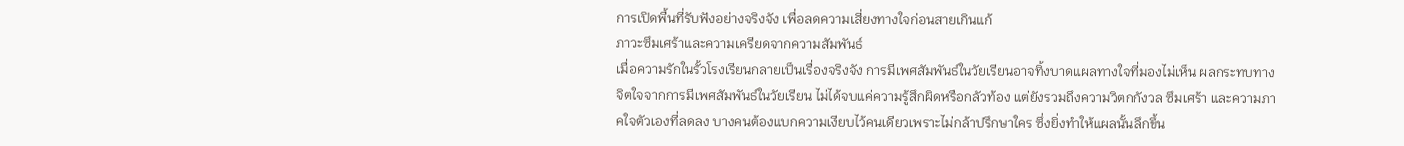การเปิดพื้นที่รับฟังอย่างจริงจัง เพื่อลดความเสี่ยงทางใจก่อนสายเกินแก้
ภาวะซึมเศร้าและความเครียดจากความสัมพันธ์
เมื่อความรักในรั้วโรงเรียนกลายเป็นเรื่องจริงจัง การมีเพศสัมพันธ์ในวัยเรียนอาจทิ้งบาดแผลทางใจที่มองไม่เห็น ผลกระทบทางจิตใจจากการมีเพศสัมพันธ์ในวัยเรียน ไม่ได้จบแค่ความรู้สึกผิดหรือกลัวท้อง แต่ยังรวมถึงความวิตกกังวล ซึมเศร้า และความภาคใจตัวเองที่ลดลง บางคนต้องแบกความเงียบไว้คนเดียวเพราะไม่กล้าปรึกษาใคร ซึ่งยิ่งทำให้แผลนั้นลึกขึ้น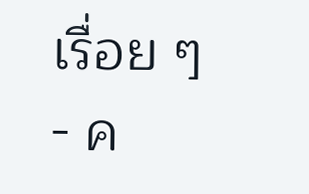เรื่อย ๆ
- ค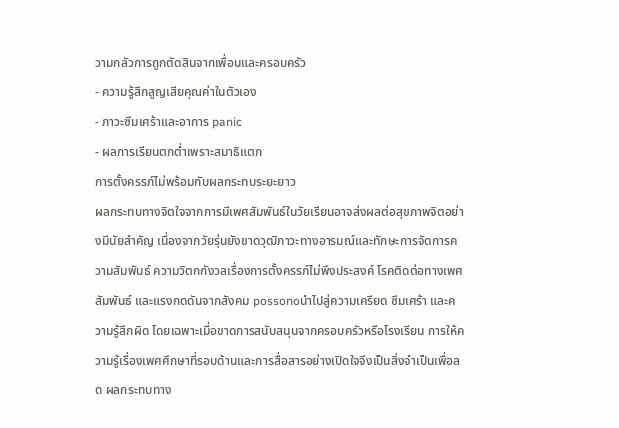วามกลัวการถูกตัดสินจากเพื่อนและครอบครัว
- ความรู้สึกสูญเสียคุณค่าในตัวเอง
- ภาวะซึมเศร้าและอาการ panic
- ผลการเรียนตกต่ำเพราะสมาธิแตก
การตั้งครรภ์ไม่พร้อมกับผลกระทบระยะยาว
ผลกระทบทางจิตใจจากการมีเพศสัมพันธ์ในวัยเรียนอาจส่งผลต่อสุขภาพจิตอย่างมีนัยสำคัญ เนื่องจากวัยรุ่นยังขาดวุฒิภาวะทางอารมณ์และทักษะการจัดการความสัมพันธ์ ความวิตกกังวลเรื่องการตั้งครรภ์ไม่พึงประสงค์ โรคติดต่อทางเพศสัมพันธ์ และแรงกดดันจากสังคม possonoนำไปสู่ความเครียด ซึมเศร้า และความรู้สึกผิด โดยเฉพาะเมื่อขาดการสนับสนุนจากครอบครัวหรือโรงเรียน การให้ความรู้เรื่องเพศศึกษาที่รอบด้านและการสื่อสารอย่างเปิดใจจึงเป็นสิ่งจำเป็นเพื่อลด ผลกระทบทาง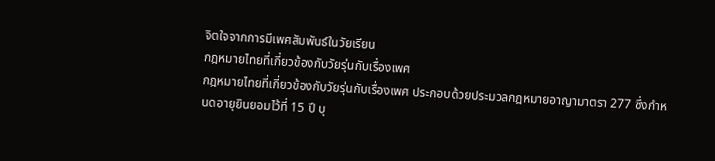จิตใจจากการมีเพศสัมพันธ์ในวัยเรียน
กฎหมายไทยที่เกี่ยวข้องกับวัยรุ่นกับเรื่องเพศ
กฎหมายไทยที่เกี่ยวข้องกับวัยรุ่นกับเรื่องเพศ ประกอบด้วยประมวลกฎหมายอาญามาตรา 277 ซึ่งกำหนดอายุยินยอมไว้ที่ 15 ปี บุ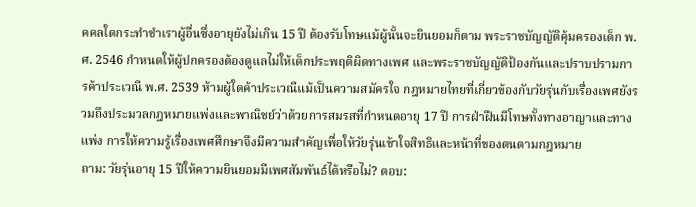คคลใดกระทำชำเราผู้อื่นซึ่งอายุยังไม่เกิน 15 ปี ต้องรับโทษแม้ผู้นั้นจะยินยอมก็ตาม พระราชบัญญัติคุ้มครองเด็ก พ.ศ. 2546 กำหนดให้ผู้ปกครองต้องดูแลไม่ให้เด็กประพฤติผิดทางเพศ และพระราชบัญญัติป้องกันและปราบปรามการค้าประเวณี พ.ศ. 2539 ห้ามผู้ใดค้าประเวณีแม้เป็นความสมัครใจ กฎหมายไทยที่เกี่ยวข้องกับวัยรุ่นกับเรื่องเพศยังรวมถึงประมวลกฎหมายแพ่งและพาณิชย์ว่าด้วยการสมรสที่กำหนดอายุ 17 ปี การฝ่าฝืนมีโทษทั้งทางอาญาและทางแพ่ง การให้ความรู้เรื่องเพศศึกษาจึงมีความสำคัญเพื่อให้วัยรุ่นเข้าใจสิทธิและหน้าที่ของตนตามกฎหมาย
ถาม: วัยรุ่นอายุ 15 ปีให้ความยินยอมมีเพศสัมพันธ์ได้หรือไม่? ตอบ: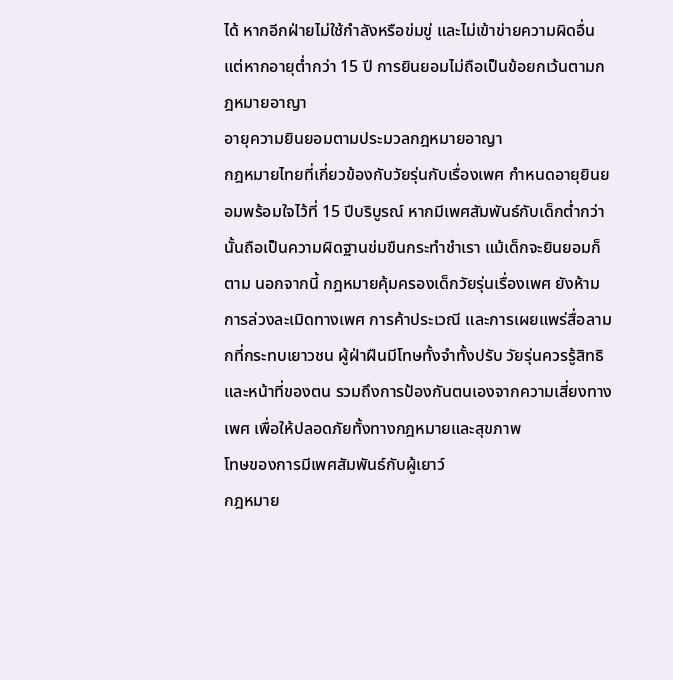ได้ หากอีกฝ่ายไม่ใช้กำลังหรือข่มขู่ และไม่เข้าข่ายความผิดอื่น แต่หากอายุต่ำกว่า 15 ปี การยินยอมไม่ถือเป็นข้อยกเว้นตามกฎหมายอาญา
อายุความยินยอมตามประมวลกฎหมายอาญา
กฎหมายไทยที่เกี่ยวข้องกับวัยรุ่นกับเรื่องเพศ กำหนดอายุยินยอมพร้อมใจไว้ที่ 15 ปีบริบูรณ์ หากมีเพศสัมพันธ์กับเด็กต่ำกว่านั้นถือเป็นความผิดฐานข่มขืนกระทำชำเรา แม้เด็กจะยินยอมก็ตาม นอกจากนี้ กฎหมายคุ้มครองเด็กวัยรุ่นเรื่องเพศ ยังห้ามการล่วงละเมิดทางเพศ การค้าประเวณี และการเผยแพร่สื่อลามกที่กระทบเยาวชน ผู้ฝ่าฝืนมีโทษทั้งจำทั้งปรับ วัยรุ่นควรรู้สิทธิและหน้าที่ของตน รวมถึงการป้องกันตนเองจากความเสี่ยงทางเพศ เพื่อให้ปลอดภัยทั้งทางกฎหมายและสุขภาพ
โทษของการมีเพศสัมพันธ์กับผู้เยาว์
กฎหมาย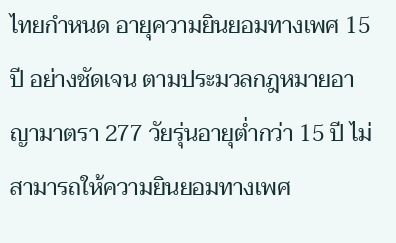ไทยกำหนด อายุความยินยอมทางเพศ 15 ปี อย่างชัดเจน ตามประมวลกฎหมายอาญามาตรา 277 วัยรุ่นอายุต่ำกว่า 15 ปี ไม่สามารถให้ความยินยอมทางเพศ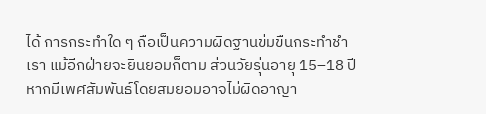ได้ การกระทำใด ๆ ถือเป็นความผิดฐานข่มขืนกระทำชำเรา แม้อีกฝ่ายจะยินยอมก็ตาม ส่วนวัยรุ่นอายุ 15–18 ปี หากมีเพศสัมพันธ์โดยสมยอมอาจไม่ผิดอาญา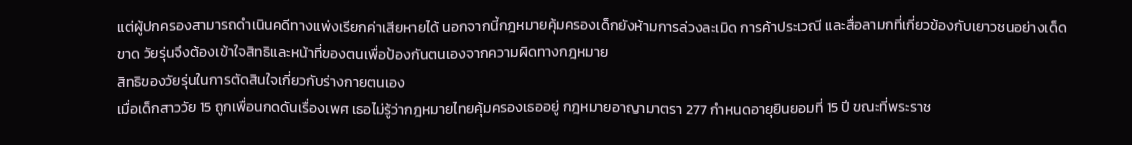แต่ผู้ปกครองสามารถดำเนินคดีทางแพ่งเรียกค่าเสียหายได้ นอกจากนี้กฎหมายคุ้มครองเด็กยังห้ามการล่วงละเมิด การค้าประเวณี และสื่อลามกที่เกี่ยวข้องกับเยาวชนอย่างเด็ดขาด วัยรุ่นจึงต้องเข้าใจสิทธิและหน้าที่ของตนเพื่อป้องกันตนเองจากความผิดทางกฎหมาย
สิทธิของวัยรุ่นในการตัดสินใจเกี่ยวกับร่างกายตนเอง
เมื่อเด็กสาววัย 15 ถูกเพื่อนกดดันเรื่องเพศ เธอไม่รู้ว่ากฎหมายไทยคุ้มครองเธออยู่ กฎหมายอาญามาตรา 277 กำหนดอายุยินยอมที่ 15 ปี ขณะที่พระราช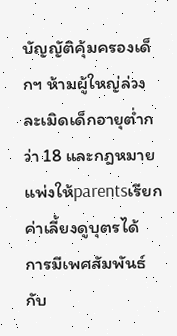บัญญัติคุ้มครองเด็กฯ ห้ามผู้ใหญ่ล่วงละเมิดเด็กอายุต่ำกว่า 18 และกฎหมายแพ่งให้parentsเรียกค่าเลี้ยงดูบุตรได้
การมีเพศสัมพันธ์กับ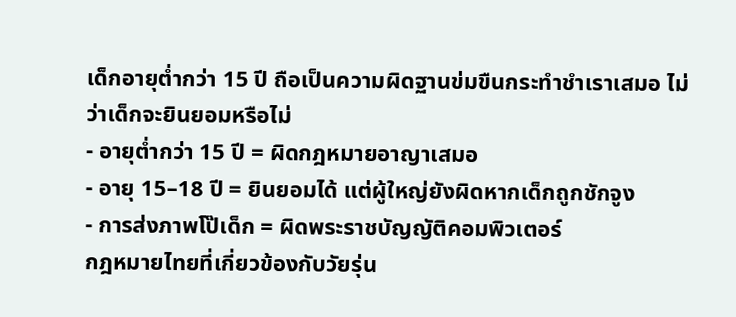เด็กอายุต่ำกว่า 15 ปี ถือเป็นความผิดฐานข่มขืนกระทำชำเราเสมอ ไม่ว่าเด็กจะยินยอมหรือไม่
- อายุต่ำกว่า 15 ปี = ผิดกฎหมายอาญาเสมอ
- อายุ 15–18 ปี = ยินยอมได้ แต่ผู้ใหญ่ยังผิดหากเด็กถูกชักจูง
- การส่งภาพโป๊เด็ก = ผิดพระราชบัญญัติคอมพิวเตอร์
กฎหมายไทยที่เกี่ยวข้องกับวัยรุ่น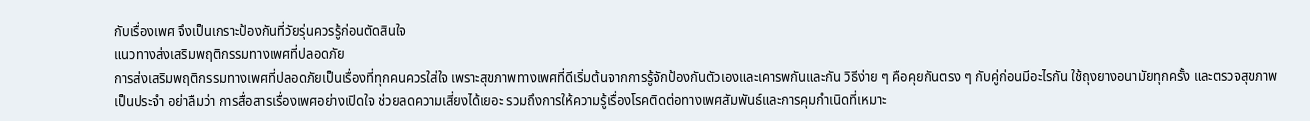กับเรื่องเพศ จึงเป็นเกราะป้องกันที่วัยรุ่นควรรู้ก่อนตัดสินใจ
แนวทางส่งเสริมพฤติกรรมทางเพศที่ปลอดภัย
การส่งเสริมพฤติกรรมทางเพศที่ปลอดภัยเป็นเรื่องที่ทุกคนควรใส่ใจ เพราะสุขภาพทางเพศที่ดีเริ่มต้นจากการรู้จักป้องกันตัวเองและเคารพกันและกัน วิธีง่าย ๆ คือคุยกันตรง ๆ กับคู่ก่อนมีอะไรกัน ใช้ถุงยางอนามัยทุกครั้ง และตรวจสุขภาพเป็นประจำ อย่าลืมว่า การสื่อสารเรื่องเพศอย่างเปิดใจ ช่วยลดความเสี่ยงได้เยอะ รวมถึงการให้ความรู้เรื่องโรคติดต่อทางเพศสัมพันธ์และการคุมกำเนิดที่เหมาะ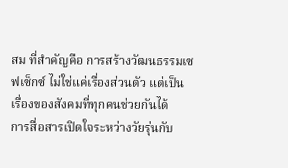สม ที่สำคัญคือ การสร้างวัฒนธรรมเซฟเซ็กซ์ ไม่ใช่แค่เรื่องส่วนตัว แต่เป็นเรื่องของสังคมที่ทุกคนช่วยกันได้
การสื่อสารเปิดใจระหว่างวัยรุ่นกับ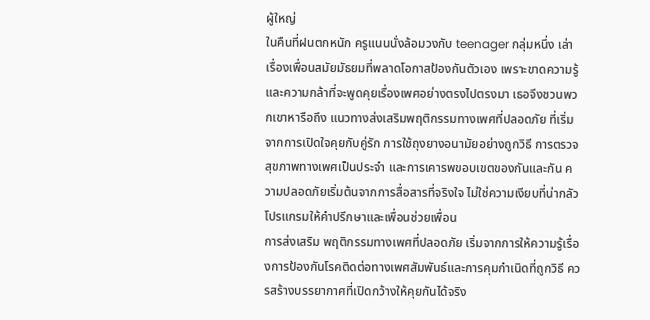ผู้ใหญ่
ในคืนที่ฝนตกหนัก ครูแนนนั่งล้อมวงกับ teenager กลุ่มหนึ่ง เล่าเรื่องเพื่อนสมัยมัธยมที่พลาดโอกาสป้องกันตัวเอง เพราะขาดความรู้และความกล้าที่จะพูดคุยเรื่องเพศอย่างตรงไปตรงมา เธอจึงชวนพวกเขาหารือถึง แนวทางส่งเสริมพฤติกรรมทางเพศที่ปลอดภัย ที่เริ่มจากการเปิดใจคุยกับคู่รัก การใช้ถุงยางอนามัยอย่างถูกวิธี การตรวจสุขภาพทางเพศเป็นประจำ และการเคารพขอบเขตของกันและกัน ความปลอดภัยเริ่มต้นจากการสื่อสารที่จริงใจ ไม่ใช่ความเงียบที่น่ากลัว
โปรแกรมให้คำปรึกษาและเพื่อนช่วยเพื่อน
การส่งเสริม พฤติกรรมทางเพศที่ปลอดภัย เริ่มจากการให้ความรู้เรื่องการป้องกันโรคติดต่อทางเพศสัมพันธ์และการคุมกำเนิดที่ถูกวิธี ควรสร้างบรรยากาศที่เปิดกว้างให้คุยกันได้จริง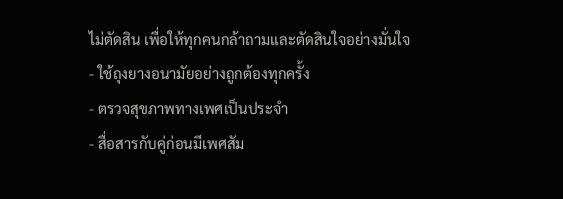ไม่ตัดสิน เพื่อให้ทุกคนกล้าถามและตัดสินใจอย่างมั่นใจ
- ใช้ถุงยางอนามัยอย่างถูกต้องทุกครั้ง
- ตรวจสุขภาพทางเพศเป็นประจำ
- สื่อสารกับคู่ก่อนมีเพศสัม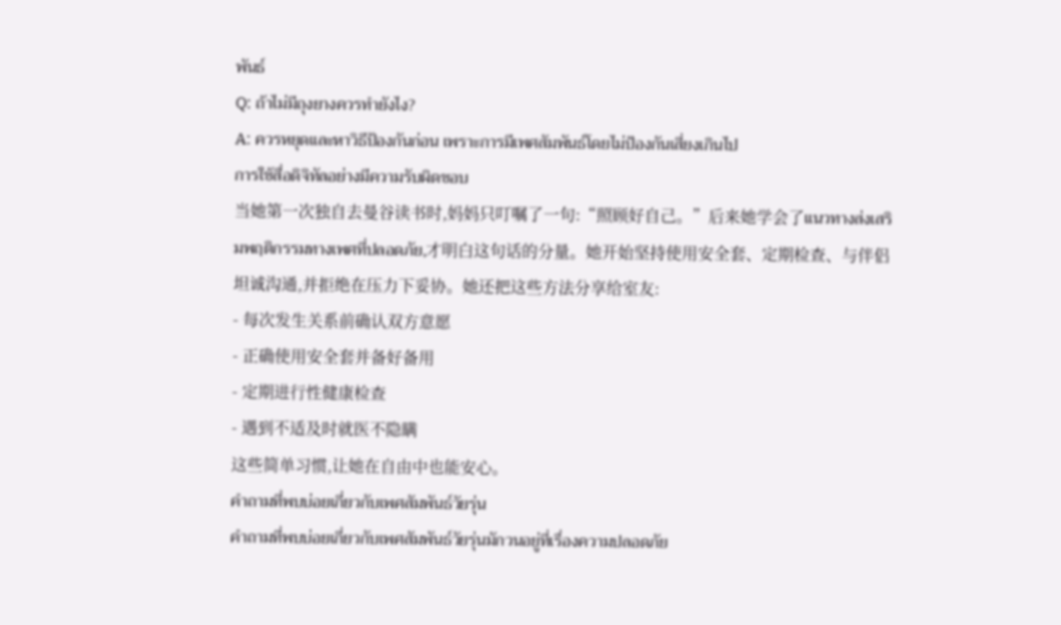พันธ์
Q: ถ้าไม่มีถุงยางควรทำยังไง?
A: ควรหยุดและหาวิธีป้องกันก่อน เพราะการมีเพศสัมพันธ์โดยไม่ป้องกันเสี่ยงเกินไป
การใช้สื่อดิจิทัลอย่างมีความรับผิดชอบ
当她第一次独自去曼谷读书时,妈妈只叮嘱了一句:“照顾好自己。”后来她学会了แนวทางส่งเสริมพฤติกรรมทางเพศที่ปลอดภัย,才明白这句话的分量。她开始坚持使用安全套、定期检查、与伴侣坦诚沟通,并拒绝在压力下妥协。她还把这些方法分享给室友:
- 每次发生关系前确认双方意愿
- 正确使用安全套并备好备用
- 定期进行性健康检查
- 遇到不适及时就医不隐瞒
这些简单习惯,让她在自由中也能安心。
คำถามที่พบบ่อยเกี่ยวกับเพศสัมพันธ์วัยรุ่น
คำถามที่พบบ่อยเกี่ยวกับเพศสัมพันธ์วัยรุ่นมักวนอยู่ที่เรื่องความปลอดภัย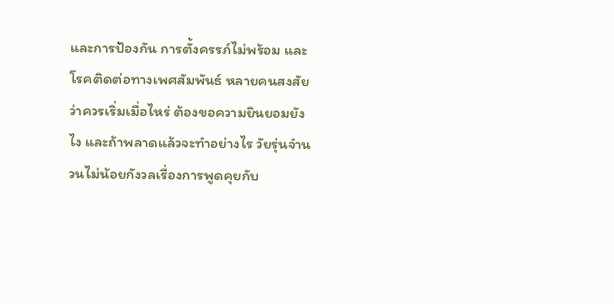และการป้องกัน การตั้งครรภ์ไม่พร้อม และโรคติดต่อทางเพศสัมพันธ์ หลายคนสงสัยว่าควรเริ่มเมื่อไหร่ ต้องขอความยินยอมยังไง และถ้าพลาดแล้วจะทำอย่างไร วัยรุ่นจำนวนไม่น้อยกังวลเรื่องการพูดคุยกับ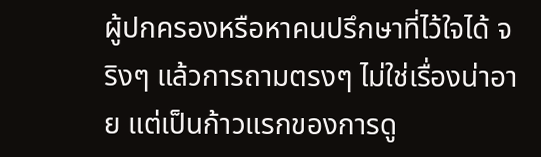ผู้ปกครองหรือหาคนปรึกษาที่ไว้ใจได้ จริงๆ แล้วการถามตรงๆ ไม่ใช่เรื่องน่าอาย แต่เป็นก้าวแรกของการดู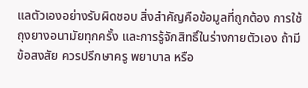แลตัวเองอย่างรับผิดชอบ สิ่งสำคัญคือข้อมูลที่ถูกต้อง การใช้ถุงยางอนามัยทุกครั้ง และการรู้จักสิทธิ์ในร่างกายตัวเอง ถ้ามีข้อสงสัย ควรปรึกษาครู พยาบาล หรือ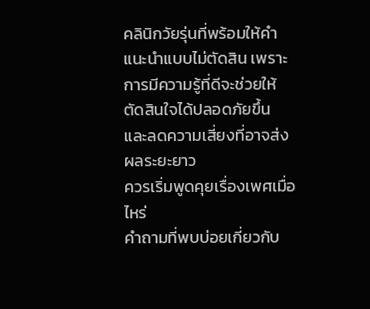คลินิกวัยรุ่นที่พร้อมให้คำแนะนำแบบไม่ตัดสิน เพราะการมีความรู้ที่ดีจะช่วยให้ตัดสินใจได้ปลอดภัยขึ้น และลดความเสี่ยงที่อาจส่งผลระยะยาว
ควรเริ่มพูดคุยเรื่องเพศเมื่อไหร่
คำถามที่พบบ่อยเกี่ยวกับ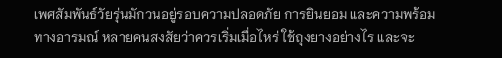เพศสัมพันธ์วัยรุ่นมักวนอยู่รอบความปลอดภัย การยินยอม และความพร้อมทางอารมณ์ หลายคนสงสัยว่าควรเริ่มเมื่อไหร่ ใช้ถุงยางอย่างไร และจะ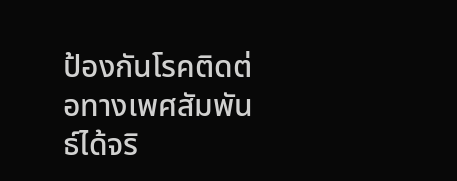ป้องกันโรคติดต่อทางเพศสัมพันธ์ได้จริ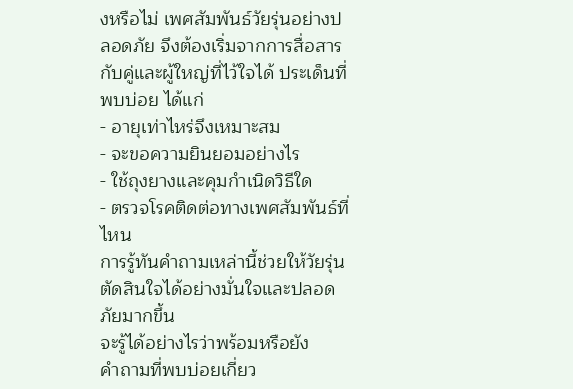งหรือไม่ เพศสัมพันธ์วัยรุ่นอย่างปลอดภัย จึงต้องเริ่มจากการสื่อสารกับคู่และผู้ใหญ่ที่ไว้ใจได้ ประเด็นที่พบบ่อย ได้แก่
- อายุเท่าไหร่จึงเหมาะสม
- จะขอความยินยอมอย่างไร
- ใช้ถุงยางและคุมกำเนิดวิธีใด
- ตรวจโรคติดต่อทางเพศสัมพันธ์ที่ไหน
การรู้ทันคำถามเหล่านี้ช่วยให้วัยรุ่นตัดสินใจได้อย่างมั่นใจและปลอดภัยมากขึ้น
จะรู้ได้อย่างไรว่าพร้อมหรือยัง
คำถามที่พบบ่อยเกี่ยว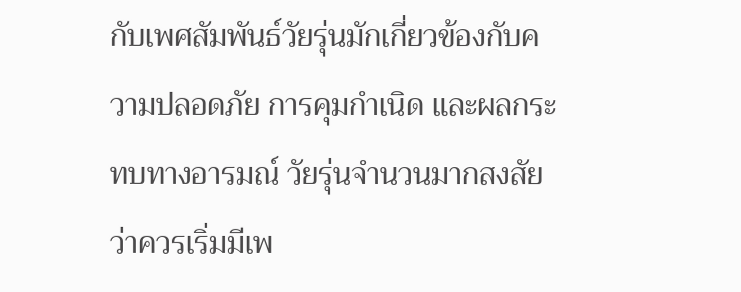กับเพศสัมพันธ์วัยรุ่นมักเกี่ยวข้องกับความปลอดภัย การคุมกำเนิด และผลกระทบทางอารมณ์ วัยรุ่นจำนวนมากสงสัยว่าควรเริ่มมีเพ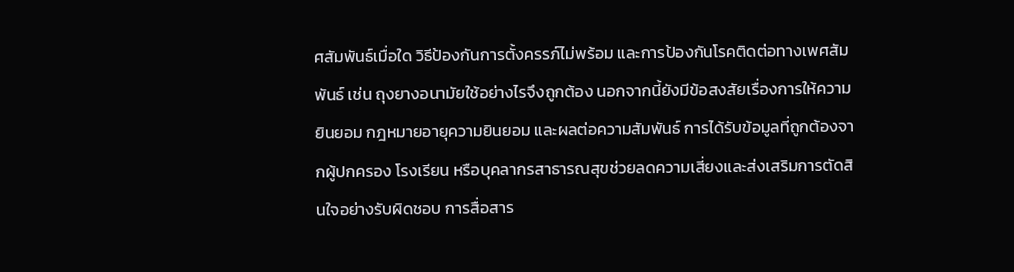ศสัมพันธ์เมื่อใด วิธีป้องกันการตั้งครรภ์ไม่พร้อม และการป้องกันโรคติดต่อทางเพศสัมพันธ์ เช่น ถุงยางอนามัยใช้อย่างไรจึงถูกต้อง นอกจากนี้ยังมีข้อสงสัยเรื่องการให้ความยินยอม กฎหมายอายุความยินยอม และผลต่อความสัมพันธ์ การได้รับข้อมูลที่ถูกต้องจากผู้ปกครอง โรงเรียน หรือบุคลากรสาธารณสุขช่วยลดความเสี่ยงและส่งเสริมการตัดสินใจอย่างรับผิดชอบ การสื่อสาร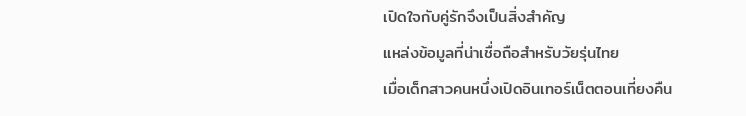เปิดใจกับคู่รักจึงเป็นสิ่งสำคัญ
แหล่งข้อมูลที่น่าเชื่อถือสำหรับวัยรุ่นไทย
เมื่อเด็กสาวคนหนึ่งเปิดอินเทอร์เน็ตตอนเที่ยงคืน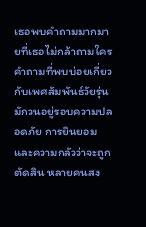เธอพบคำถามมากมายที่เธอไม่กล้าถามใคร คำถามที่พบบ่อยเกี่ยวกับเพศสัมพันธ์วัยรุ่น มักวนอยู่รอบความปลอดภัย การยินยอม และความกลัวว่าจะถูกตัดสิน หลายคนสง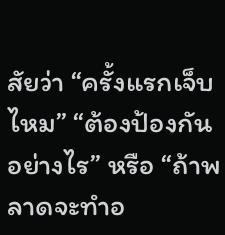สัยว่า “ครั้งแรกเจ็บไหม” “ต้องป้องกันอย่างไร” หรือ “ถ้าพลาดจะทำอ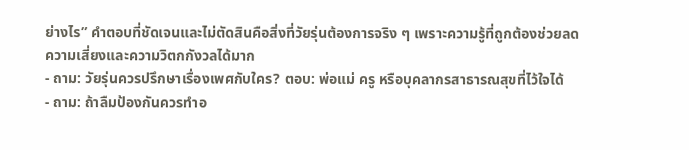ย่างไร” คำตอบที่ชัดเจนและไม่ตัดสินคือสิ่งที่วัยรุ่นต้องการจริง ๆ เพราะความรู้ที่ถูกต้องช่วยลดความเสี่ยงและความวิตกกังวลได้มาก
- ถาม: วัยรุ่นควรปรึกษาเรื่องเพศกับใคร? ตอบ: พ่อแม่ ครู หรือบุคลากรสาธารณสุขที่ไว้ใจได้
- ถาม: ถ้าลืมป้องกันควรทำอ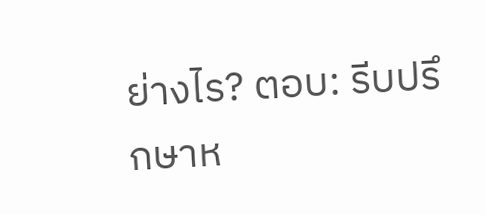ย่างไร? ตอบ: รีบปรึกษาห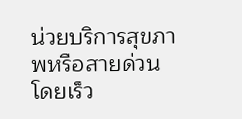น่วยบริการสุขภาพหรือสายด่วนโดยเร็ว